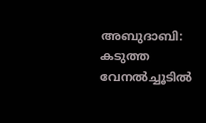അബുദാബി: കടുത്ത വേനൽച്ചൂടിൽ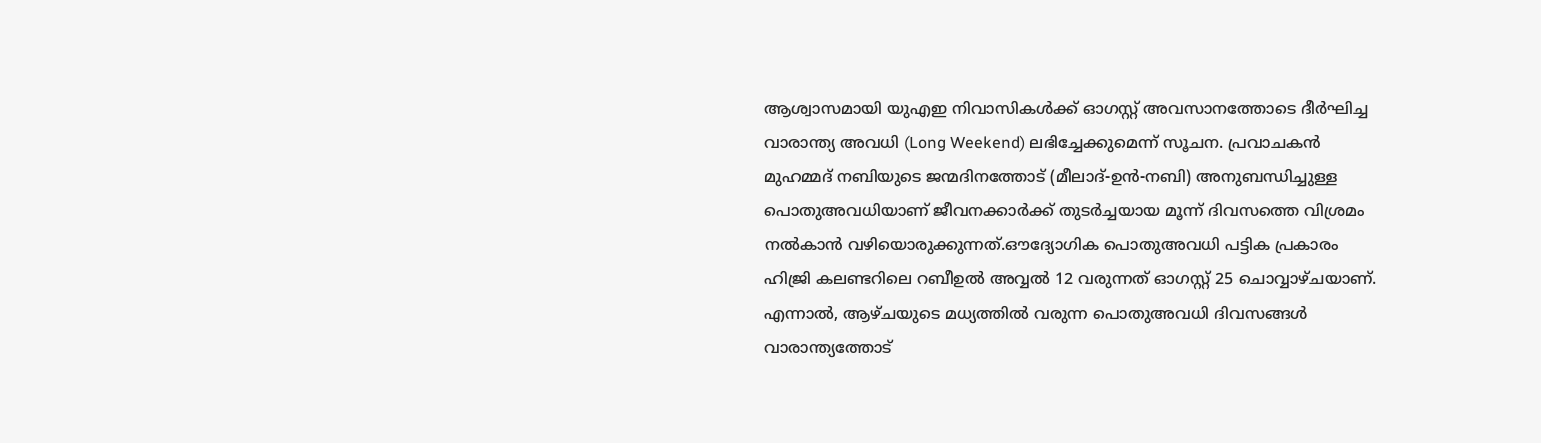ആശ്വാസമായി യുഎഇ നിവാസികൾക്ക് ഓഗസ്റ്റ് അവസാനത്തോടെ ദീർഘിച്ച വാരാന്ത്യ അവധി (Long Weekend) ലഭിച്ചേക്കുമെന്ന് സൂചന. പ്രവാചകൻ മുഹമ്മദ് നബിയുടെ ജന്മദിനത്തോട് (മീലാദ്-ഉൻ-നബി) അനുബന്ധിച്ചുള്ള പൊതുഅവധിയാണ് ജീവനക്കാർക്ക് തുടർച്ചയായ മൂന്ന് ദിവസത്തെ വിശ്രമം നൽകാൻ വഴിയൊരുക്കുന്നത്.ഔദ്യോഗിക പൊതുഅവധി പട്ടിക പ്രകാരം ഹിജ്രി കലണ്ടറിലെ റബീഉൽ അവ്വൽ 12 വരുന്നത് ഓഗസ്റ്റ് 25 ചൊവ്വാഴ്ചയാണ്. എന്നാൽ, ആഴ്ചയുടെ മധ്യത്തിൽ വരുന്ന പൊതുഅവധി ദിവസങ്ങൾ വാരാന്ത്യത്തോട്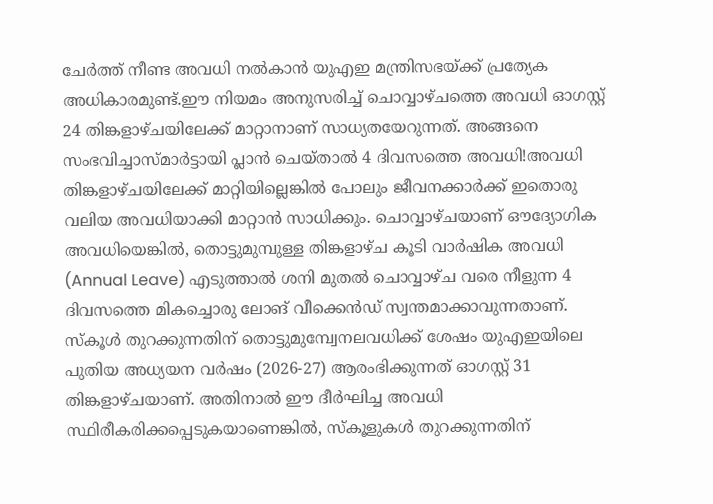ചേർത്ത് നീണ്ട അവധി നൽകാൻ യുഎഇ മന്ത്രിസഭയ്ക്ക് പ്രത്യേക അധികാരമുണ്ട്.ഈ നിയമം അനുസരിച്ച് ചൊവ്വാഴ്ചത്തെ അവധി ഓഗസ്റ്റ് 24 തിങ്കളാഴ്ചയിലേക്ക് മാറ്റാനാണ് സാധ്യതയേറുന്നത്. അങ്ങനെ സംഭവിച്ചാസ്മാർട്ടായി പ്ലാൻ ചെയ്താൽ 4 ദിവസത്തെ അവധി!അവധി തിങ്കളാഴ്ചയിലേക്ക് മാറ്റിയില്ലെങ്കിൽ പോലും ജീവനക്കാർക്ക് ഇതൊരു വലിയ അവധിയാക്കി മാറ്റാൻ സാധിക്കും. ചൊവ്വാഴ്ചയാണ് ഔദ്യോഗിക അവധിയെങ്കിൽ, തൊട്ടുമുമ്പുള്ള തിങ്കളാഴ്ച കൂടി വാർഷിക അവധി (Annual Leave) എടുത്താൽ ശനി മുതൽ ചൊവ്വാഴ്ച വരെ നീളുന്ന 4 ദിവസത്തെ മികച്ചൊരു ലോങ് വീക്കെൻഡ് സ്വന്തമാക്കാവുന്നതാണ്.
സ്കൂൾ തുറക്കുന്നതിന് തൊട്ടുമുമ്പ്വേനലവധിക്ക് ശേഷം യുഎഇയിലെ പുതിയ അധ്യയന വർഷം (2026-27) ആരംഭിക്കുന്നത് ഓഗസ്റ്റ് 31 തിങ്കളാഴ്ചയാണ്. അതിനാൽ ഈ ദീർഘിച്ച അവധി സ്ഥിരീകരിക്കപ്പെടുകയാണെങ്കിൽ, സ്കൂളുകൾ തുറക്കുന്നതിന്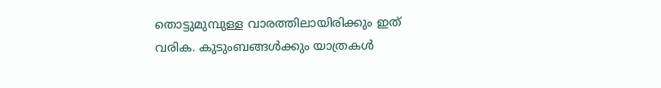തൊട്ടുമുമ്പുള്ള വാരത്തിലായിരിക്കും ഇത് വരിക. കുടുംബങ്ങൾക്കും യാത്രകൾ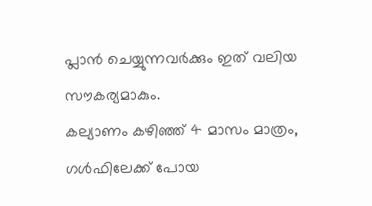പ്ലാൻ ചെയ്യുന്നവർക്കും ഇത് വലിയ സൗകര്യമാകും.
കല്യാണം കഴിഞ്ഞ് 4 മാസം മാത്രം, ഗൾഫിലേക്ക് പോയ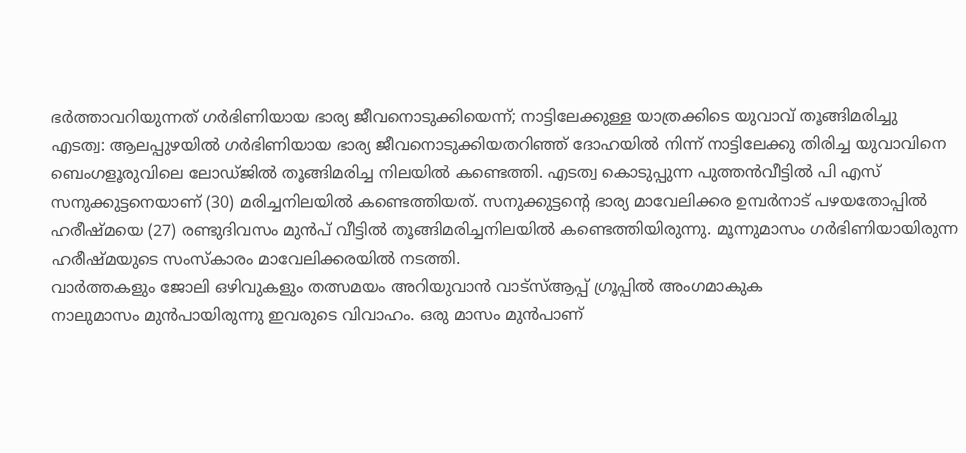ഭർത്താവറിയുന്നത് ഗർഭിണിയായ ഭാര്യ ജീവനൊടുക്കിയെന്ന്; നാട്ടിലേക്കുള്ള യാത്രക്കിടെ യുവാവ് തൂങ്ങിമരിച്ചു
എടത്വ: ആലപ്പുഴയിൽ ഗർഭിണിയായ ഭാര്യ ജീവനൊടുക്കിയതറിഞ്ഞ് ദോഹയിൽ നിന്ന് നാട്ടിലേക്കു തിരിച്ച യുവാവിനെ ബെംഗളൂരുവിലെ ലോഡ്ജിൽ തൂങ്ങിമരിച്ച നിലയിൽ കണ്ടെത്തി. എടത്വ കൊടുപ്പുന്ന പുത്തൻവീട്ടിൽ പി എസ് സനുക്കുട്ടനെയാണ് (30) മരിച്ചനിലയിൽ കണ്ടെത്തിയത്. സനുക്കുട്ടന്റെ ഭാര്യ മാവേലിക്കര ഉമ്പർനാട് പഴയതോപ്പിൽ ഹരീഷ്മയെ (27) രണ്ടുദിവസം മുൻപ് വീട്ടിൽ തൂങ്ങിമരിച്ചനിലയിൽ കണ്ടെത്തിയിരുന്നു. മൂന്നുമാസം ഗർഭിണിയായിരുന്ന ഹരീഷ്മയുടെ സംസ്കാരം മാവേലിക്കരയിൽ നടത്തി.
വാർത്തകളും ജോലി ഒഴിവുകളും തത്സമയം അറിയുവാൻ വാട്സ്ആപ്പ് ഗ്രൂപ്പിൽ അംഗമാകുക
നാലുമാസം മുൻപായിരുന്നു ഇവരുടെ വിവാഹം. ഒരു മാസം മുൻപാണ്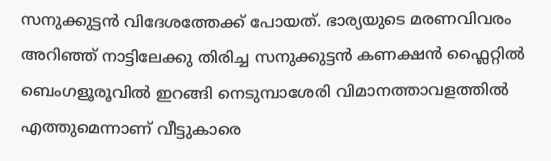സനുക്കുട്ടൻ വിദേശത്തേക്ക് പോയത്. ഭാര്യയുടെ മരണവിവരം അറിഞ്ഞ് നാട്ടിലേക്കു തിരിച്ച സനുക്കുട്ടൻ കണക്ഷൻ ഫ്ലൈറ്റിൽ ബെംഗളൂരൂവിൽ ഇറങ്ങി നെടുമ്പാശേരി വിമാനത്താവളത്തിൽ എത്തുമെന്നാണ് വീട്ടുകാരെ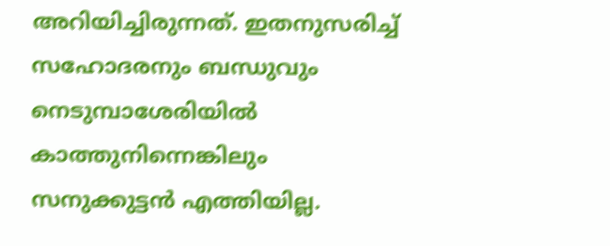അറിയിച്ചിരുന്നത്. ഇതനുസരിച്ച് സഹോദരനും ബന്ധുവും നെടുമ്പാശേരിയിൽ കാത്തുനിന്നെങ്കിലും സനുക്കുട്ടൻ എത്തിയില്ല.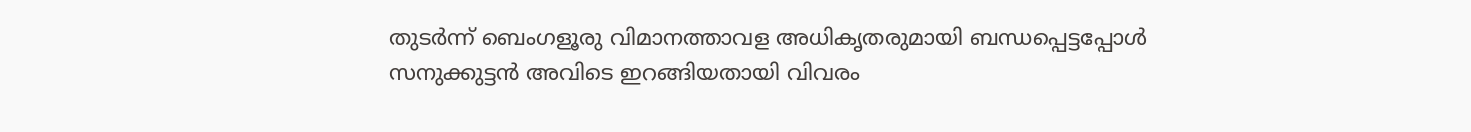തുടർന്ന് ബെംഗളൂരു വിമാനത്താവള അധികൃതരുമായി ബന്ധപ്പെട്ടപ്പോൾ സനുക്കുട്ടൻ അവിടെ ഇറങ്ങിയതായി വിവരം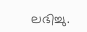ലഭിച്ചു.